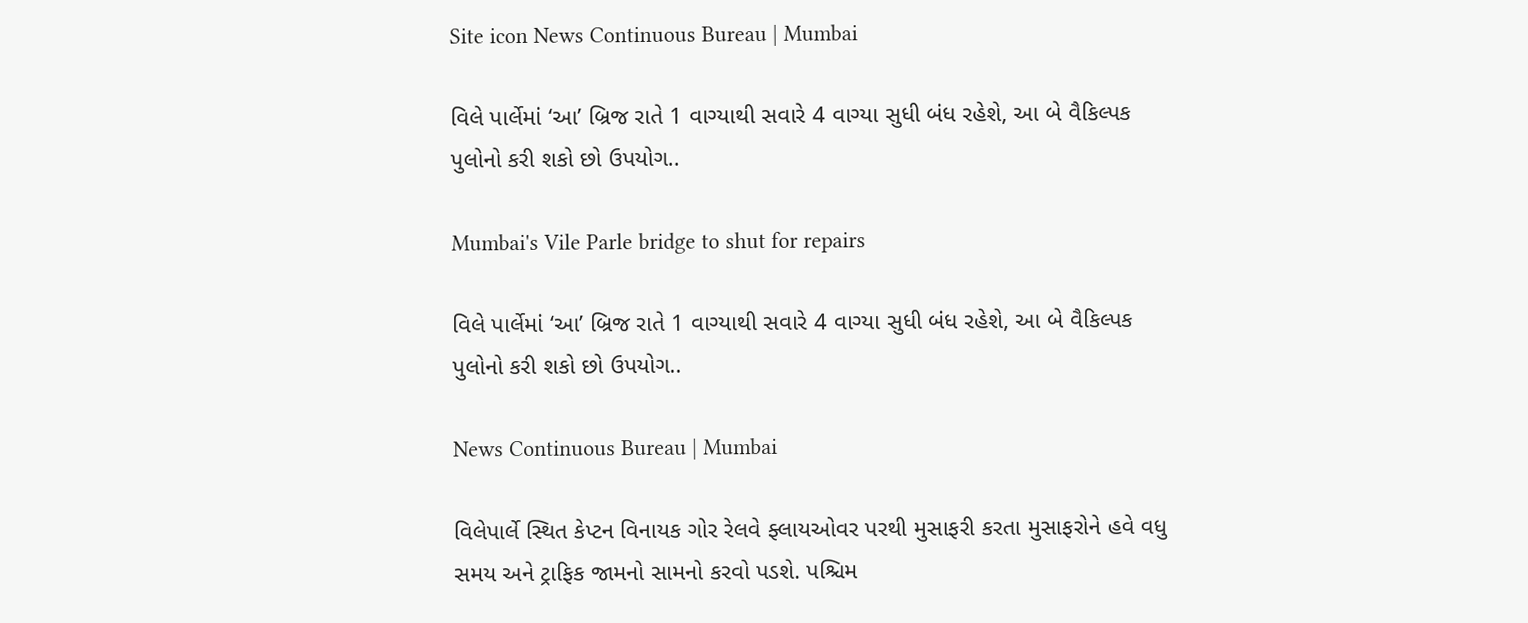Site icon News Continuous Bureau | Mumbai

વિલે પાર્લેમાં ‘આ’ બ્રિજ રાતે 1 વાગ્યાથી સવારે 4 વાગ્યા સુધી બંધ રહેશે, આ બે વૈકિલ્પક પુલોનો કરી શકો છો ઉપયોગ..

Mumbai's Vile Parle bridge to shut for repairs

વિલે પાર્લેમાં ‘આ’ બ્રિજ રાતે 1 વાગ્યાથી સવારે 4 વાગ્યા સુધી બંધ રહેશે, આ બે વૈકિલ્પક પુલોનો કરી શકો છો ઉપયોગ..

News Continuous Bureau | Mumbai

વિલેપાર્લે સ્થિત કેપ્ટન વિનાયક ગોર રેલવે ફ્લાયઓવર પરથી મુસાફરી કરતા મુસાફરોને હવે વધુ સમય અને ટ્રાફિક જામનો સામનો કરવો પડશે. પશ્ચિમ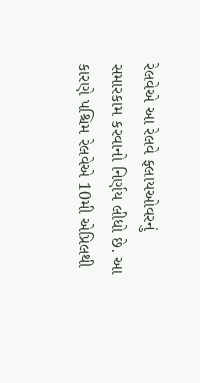રેલવેએ આ રેલવે ફ્લાયઓવરનું સમારકામ કરવાનો નિર્ણય લીધો છે. આ કારણે પશ્ચિમ રેલવેએ 10મી એપ્રિલથી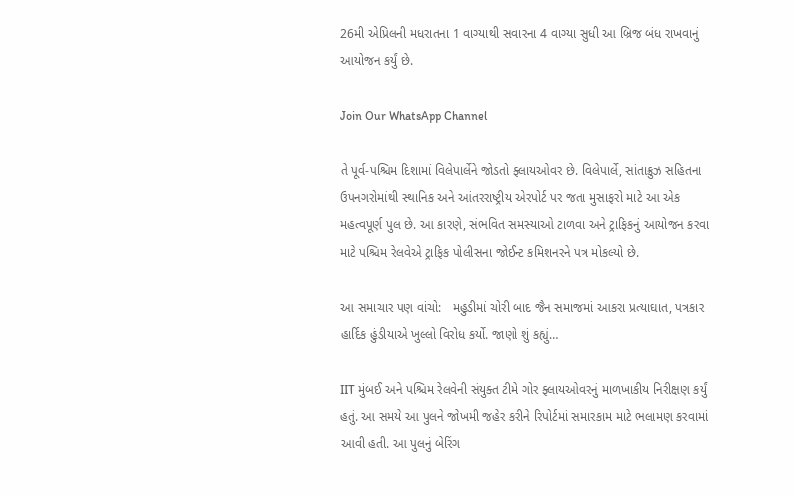26મી એપ્રિલની મધરાતના 1 વાગ્યાથી સવારના 4 વાગ્યા સુધી આ બ્રિજ બંધ રાખવાનું આયોજન કર્યું છે.

Join Our WhatsApp Channel

તે પૂર્વ-પશ્ચિમ દિશામાં વિલેપાર્લેને જોડતો ફ્લાયઓવર છે. વિલેપાર્લે, સાંતાક્રુઝ સહિતના ઉપનગરોમાંથી સ્થાનિક અને આંતરરાષ્ટ્રીય એરપોર્ટ પર જતા મુસાફરો માટે આ એક મહત્વપૂર્ણ પુલ છે. આ કારણે, સંભવિત સમસ્યાઓ ટાળવા અને ટ્રાફિકનું આયોજન કરવા માટે પશ્ચિમ રેલવેએ ટ્રાફિક પોલીસના જોઈન્ટ કમિશનરને પત્ર મોકલ્યો છે.

આ સમાચાર પણ વાંચો:   મહુડીમાં ચોરી બાદ જૈન સમાજમાં આકરા પ્રત્યાઘાત, પત્રકાર હાર્દિક હુંડીયાએ ખુલ્લો વિરોધ કર્યો. જાણો શું કહ્યું…

IIT મુંબઈ અને પશ્ચિમ રેલવેની સંયુક્ત ટીમે ગોર ફ્લાયઓવરનું માળખાકીય નિરીક્ષણ કર્યું હતું. આ સમયે આ પુલને જોખમી જહેર કરીને રિપોર્ટમાં સમારકામ માટે ભલામણ કરવામાં આવી હતી. આ પુલનું બેરિંગ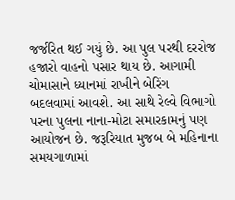જર્જરિત થઈ ગયું છે. આ પુલ પરથી દરરોજ હજારો વાહનો પસાર થાય છે. આગામી ચોમાસાને ધ્યાનમાં રાખીને બેરિંગ બદલવામાં આવશે. આ સાથે રેલ્વે વિભાગો પરના પુલના નાના-મોટા સમારકામનું પણ આયોજન છે. જરૂરિયાત મુજબ બે મહિનાના સમયગાળામાં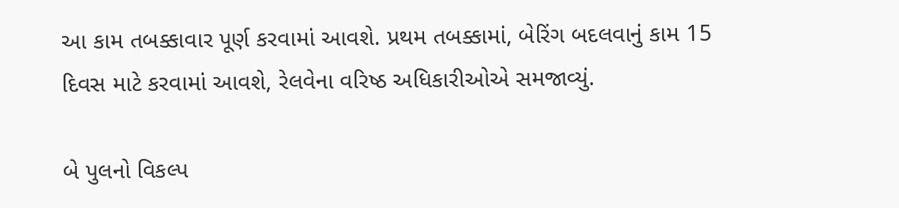આ કામ તબક્કાવાર પૂર્ણ કરવામાં આવશે. પ્રથમ તબક્કામાં, બેરિંગ બદલવાનું કામ 15 દિવસ માટે કરવામાં આવશે, રેલવેના વરિષ્ઠ અધિકારીઓએ સમજાવ્યું.

બે પુલનો વિકલ્પ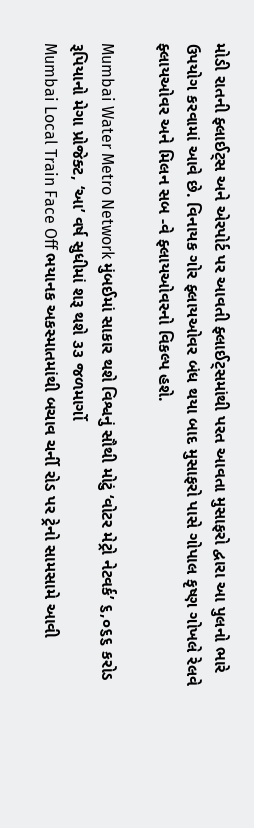મોડી રાતની ફ્લાઈટ્સ અને એરપોર્ટ પર આવતી ફ્લાઈટ્સમાંથી પરત આવતા મુસાફરો દ્વારા આ પુલનો ભારે ઉપયોગ કરવામાં આવે છે. વિનાયક ગોર ફ્લાયઓવર બંધ થયા બાદ મુસાફરો પાસે ગોપાલ કૃષ્ણ ગોખલે રેલવે ફ્લાયઓવર અને મિલન સબ -વે ફ્લાયઓવરનો વિકલ્પ હશે.

Mumbai Water Metro Network મુંબઈમાં સાકાર થશે વિશ્વનું સૌથી મોટું ‘વોટર મેટ્રો નેટવર્ક’ ૬,૦૬૬ કરોડ રૂપિયાનો મેગા પ્રોજેક્ટ, ‘આ’ વર્ષ સુધીમાં શરૂ થશે ૩૩ જળમાર્ગો
Mumbai Local Train Face Off ભયાનક અકસ્માતમાંથી બચાવ ચર્ની રોડ પર ટ્રેનો સામસામે આવી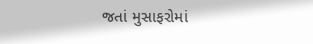જતાં મુસાફરોમાં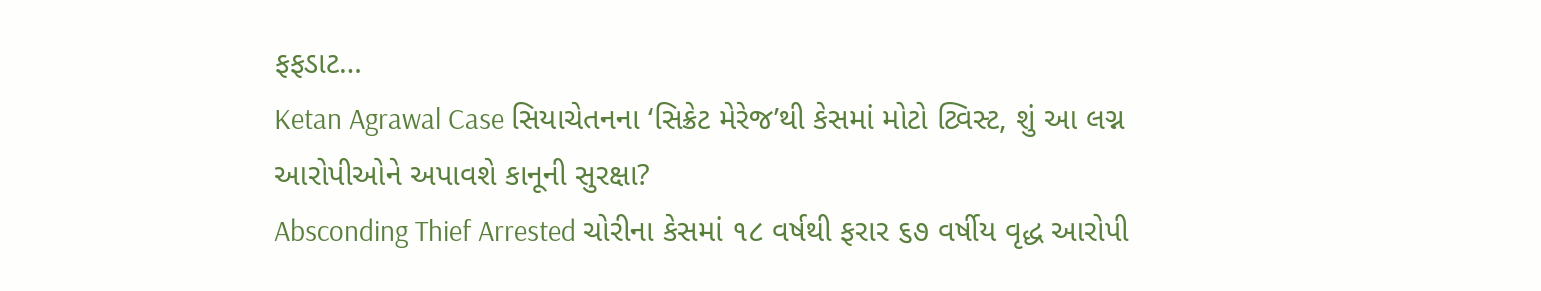ફફડાટ…
Ketan Agrawal Case સિયાચેતનના ‘સિક્રેટ મેરેજ’થી કેસમાં મોટો ટ્વિસ્ટ, શું આ લગ્ન આરોપીઓને અપાવશે કાનૂની સુરક્ષા?
Absconding Thief Arrested ચોરીના કેસમાં ૧૮ વર્ષથી ફરાર ૬૭ વર્ષીય વૃદ્ધ આરોપી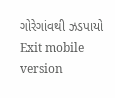ગોરેગાંવથી ઝડપાયો
Exit mobile version